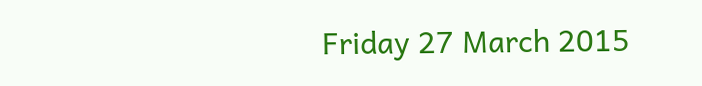Friday 27 March 2015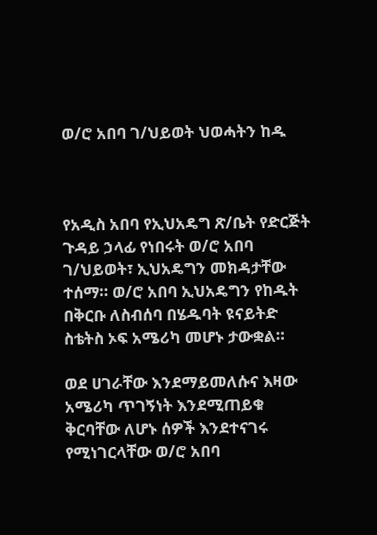ወ/ሮ አበባ ገ/ህይወት ህወሓትን ከዱ



የአዲስ አበባ የኢህአዴግ ጽ/ቤት የድርጅት ጉዳይ ኃላፊ የነበሩት ወ/ሮ አበባ ገ/ህይወት፣ ኢህአዴግን መክዳታቸው ተሰማ። ወ/ሮ አበባ ኢህአዴግን የከዱት በቅርቡ ለስብሰባ በሄዱባት ዩናይትድ ስቴትስ ኦፍ አሜሪካ መሆኑ ታውቋል።

ወደ ሀገራቸው እንደማይመለሱና እዛው አሜሪካ ጥገኝነት እንደሚጠይቁ ቅርባቸው ለሆኑ ሰዎች እንደተናገሩ የሚነገርላቸው ወ/ሮ አበባ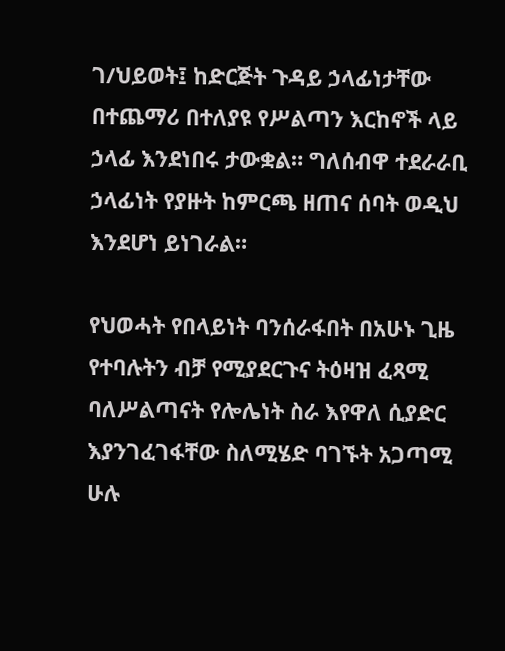ገ/ህይወት፤ ከድርጅት ጉዳይ ኃላፊነታቸው በተጨማሪ በተለያዩ የሥልጣን እርከኖች ላይ ኃላፊ እንደነበሩ ታውቋል። ግለሰብዋ ተደራራቢ ኃላፊነት የያዙት ከምርጫ ዘጠና ሰባት ወዲህ እንደሆነ ይነገራል።

የህወሓት የበላይነት ባንሰራፋበት በአሁኑ ጊዜ የተባሉትን ብቻ የሚያደርጉና ትዕዛዝ ፈጻሚ ባለሥልጣናት የሎሌነት ስራ እየዋለ ሲያድር እያንገፈገፋቸው ስለሚሄድ ባገኙት አጋጣሚ ሁሉ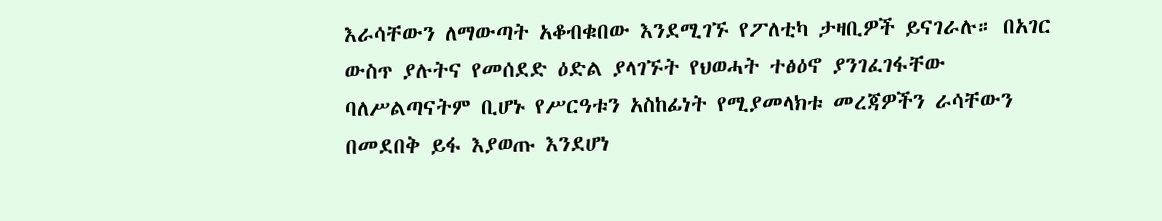እራሳቸውን ለማውጣት አቆብቁበው እንደሚገኙ የፖለቲካ ታዛቢዎች ይናገራሉ። በአገር ውስጥ ያሉትና የመሰደድ ዕድል ያላገኙት የህወሓት ተፅዕኖ ያንገፈገፋቸው ባለሥልጣናትም ቢሆኑ የሥርዓቱን አስከፊነት የሚያመላክቱ መረጃዎችን ራሳቸውን በመደበቅ ይፋ እያወጡ እንደሆነ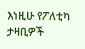እነዚሁ የፖለቲካ ታዛቢዎች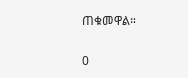ጠቁመዋል።

0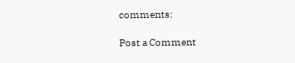comments:

Post a Comment